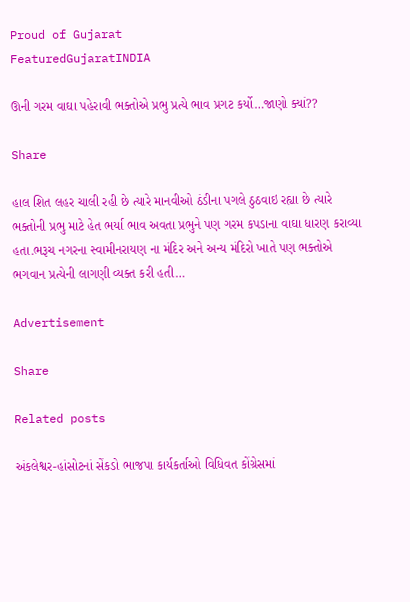Proud of Gujarat
FeaturedGujaratINDIA

ઊની ગરમ વાઘા પહેરાવી ભક્તોએ પ્રભુ પ્રત્યે ભાવ પ્રગટ કર્યો…જાણો ક્યાં??

Share

હાલ શિત લહર ચાલી રહી છે ત્યારે માનવીઓ ઠંડીના પગલે ઠુઠવાઇ રહ્યા છે ત્યારે ભક્તોની પ્રભુ માટે હેત ભર્યા ભાવ અવતા પ્રભુને પણ ગરમ કપડાના વાઘા ધારણ કરાવ્યા હતા.ભરૂચ નગરના સ્વામીનરાયણ ના મંદિર અને અન્ય મંદિરો ખાતે પણ ભક્તોએ ભગવાન પ્રત્યેની લાગણી વ્યક્ત કરી હતી…

Advertisement

Share

Related posts

અંકલેશ્વર-હાંસોટનાં સેંકડો ભાજપા કાર્યકર્તાઓ વિધિવત કોંગ્રેસમાં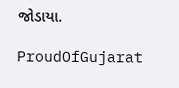જોડાયા.

ProudOfGujarat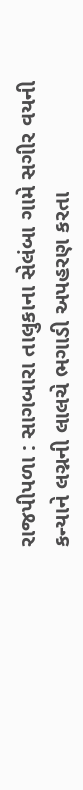રાજપીપળા : સાગબારા તાલુકાના સેલંબા ગામે સગીર વયની કન્યાને લગ્નની લાલચે ભગાડી અપહરણ કરતા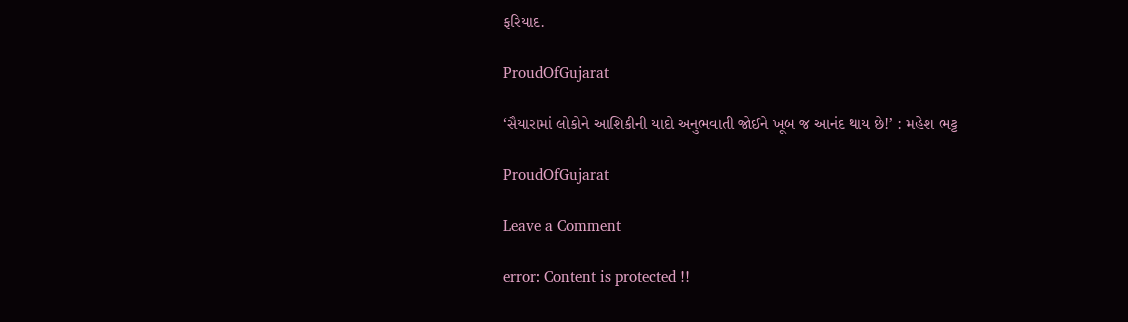ફરિયાદ.

ProudOfGujarat

‘સૈયારામાં લોકોને આશિકીની યાદો અનુભવાતી જોઈને ખૂબ જ આનંદ થાય છે!’ : મહેશ ભટ્ટ

ProudOfGujarat

Leave a Comment

error: Content is protected !!